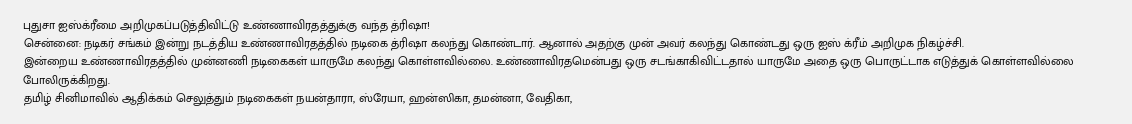புதுசா ஐஸ்க்ரீமை அறிமுகப்படுத்திவிட்டு உண்ணாவிரதத்துக்கு வந்த த்ரிஷா!
சென்னை: நடிகர் சங்கம் இன்று நடத்திய உண்ணாவிரதத்தில் நடிகை த்ரிஷா கலந்து கொண்டார். ஆனால் அதற்கு முன் அவர் கலந்து கொண்டது ஒரு ஐஸ் க்ரீம் அறிமுக நிகழ்ச்சி.
இன்றைய உண்ணாவிரதத்தில் முன்னணி நடிகைகள் யாருமே கலந்து கொள்ளவில்லை. உண்ணாவிரதமென்பது ஒரு சடங்காகிவிட்டதால் யாருமே அதை ஒரு பொருட்டாக எடுத்துக் கொள்ளவில்லை போலிருக்கிறது.
தமிழ் சினிமாவில் ஆதிக்கம் செலுத்தும் நடிகைகள் நயன்தாரா, ஸ்ரேயா, ஹன்ஸிகா, தமன்னா, வேதிகா,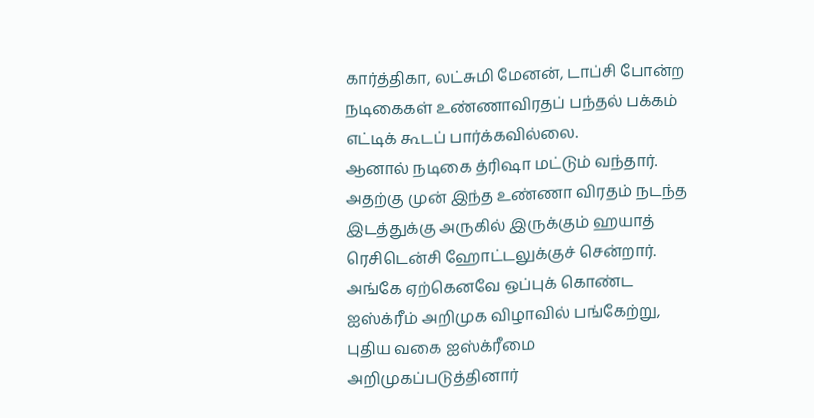கார்த்திகா, லட்சுமி மேனன், டாப்சி போன்ற நடிகைகள் உண்ணாவிரதப் பந்தல் பக்கம் எட்டிக் கூடப் பார்க்கவில்லை.
ஆனால் நடிகை த்ரிஷா மட்டும் வந்தார். அதற்கு முன் இந்த உண்ணா விரதம் நடந்த இடத்துக்கு அருகில் இருக்கும் ஹயாத் ரெசிடென்சி ஹோட்டலுக்குச் சென்றார். அங்கே ஏற்கெனவே ஒப்புக் கொண்ட ஐஸ்க்ரீம் அறிமுக விழாவில் பங்கேற்று, புதிய வகை ஐஸ்க்ரீமை அறிமுகப்படுத்தினார்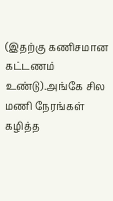(இதற்கு கணிசமான கட்டணம் உண்டு).அங்கே சில மணி நேரங்கள் கழித்த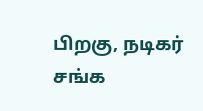பிறகு, நடிகர் சங்க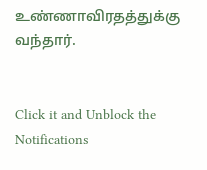உண்ணாவிரதத்துக்கு வந்தார்.


Click it and Unblock the Notifications